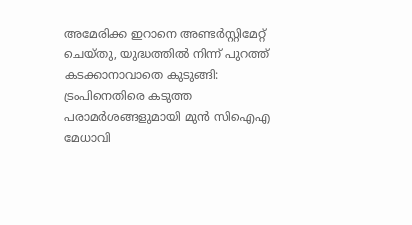അമേരിക്ക ഇറാനെ അണ്ടർസ്റ്റിമേറ്റ് ചെയ്തു, യുദ്ധത്തിൽ നിന്ന് പുറത്ത് കടക്കാനാവാതെ കുടുങ്ങി: ട്രംപിനെതിരെ കടുത്ത പരാമർശങ്ങളുമായി മുൻ സിഐഎ മേധാവി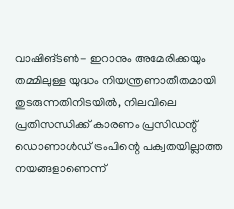വാഷിങ്ടൺ- ഇറാനും അമേരിക്കയും തമ്മിലുള്ള യുദ്ധം നിയന്ത്രണാതീതമായി തുടരുന്നതിനിടയിൽ, നിലവിലെ പ്രതിസന്ധിക്ക് കാരണം പ്രസിഡന്റ് ഡൊണാൾഡ് ട്രംപിന്റെ പക്വതയില്ലാത്ത നയങ്ങളാണെന്ന്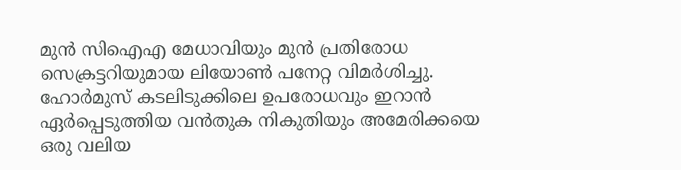മുൻ സിഐഎ മേധാവിയും മുൻ പ്രതിരോധ സെക്രട്ടറിയുമായ ലിയോൺ പനേറ്റ വിമർശിച്ചു.
ഹോർമുസ് കടലിടുക്കിലെ ഉപരോധവും ഇറാൻ ഏർപ്പെടുത്തിയ വൻതുക നികുതിയും അമേരിക്കയെ ഒരു വലിയ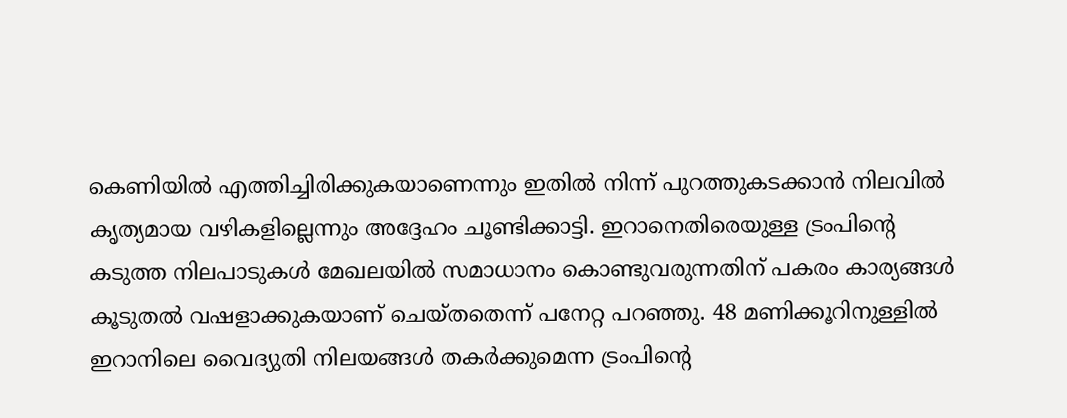കെണിയിൽ എത്തിച്ചിരിക്കുകയാണെന്നും ഇതിൽ നിന്ന് പുറത്തുകടക്കാൻ നിലവിൽ കൃത്യമായ വഴികളില്ലെന്നും അദ്ദേഹം ചൂണ്ടിക്കാട്ടി. ഇറാനെതിരെയുള്ള ട്രംപിന്റെ കടുത്ത നിലപാടുകൾ മേഖലയിൽ സമാധാനം കൊണ്ടുവരുന്നതിന് പകരം കാര്യങ്ങൾ കൂടുതൽ വഷളാക്കുകയാണ് ചെയ്തതെന്ന് പനേറ്റ പറഞ്ഞു. 48 മണിക്കൂറിനുള്ളിൽ ഇറാനിലെ വൈദ്യുതി നിലയങ്ങൾ തകർക്കുമെന്ന ട്രംപിന്റെ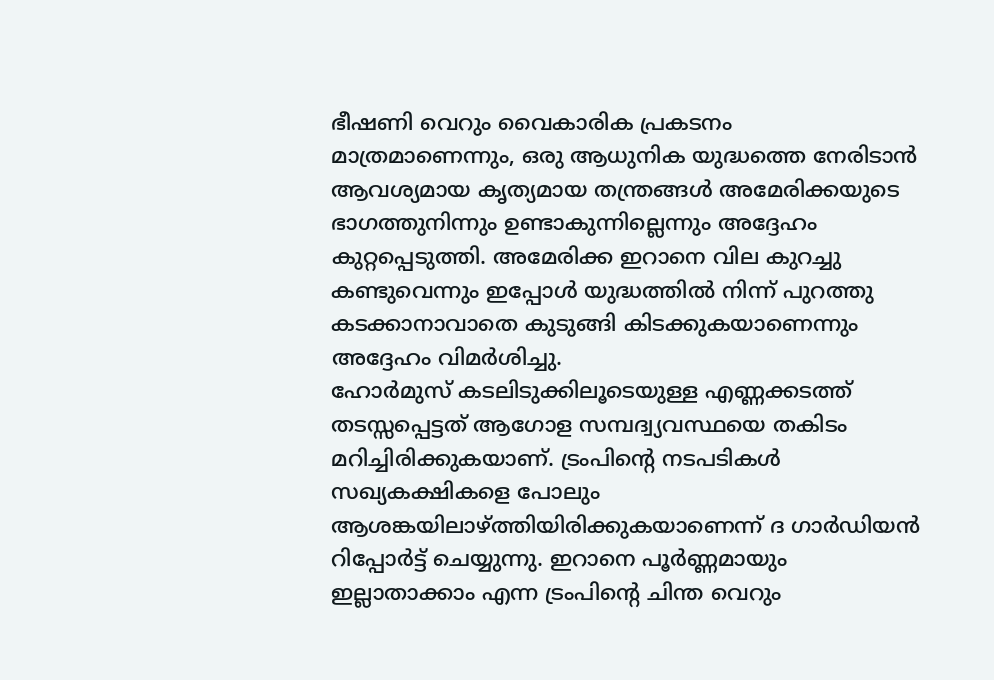ഭീഷണി വെറും വൈകാരിക പ്രകടനം മാത്രമാണെന്നും, ഒരു ആധുനിക യുദ്ധത്തെ നേരിടാൻ ആവശ്യമായ കൃത്യമായ തന്ത്രങ്ങൾ അമേരിക്കയുടെ ഭാഗത്തുനിന്നും ഉണ്ടാകുന്നില്ലെന്നും അദ്ദേഹം കുറ്റപ്പെടുത്തി. അമേരിക്ക ഇറാനെ വില കുറച്ചു കണ്ടുവെന്നും ഇപ്പോൾ യുദ്ധത്തിൽ നിന്ന് പുറത്തു കടക്കാനാവാതെ കുടുങ്ങി കിടക്കുകയാണെന്നും അദ്ദേഹം വിമർശിച്ചു.
ഹോർമുസ് കടലിടുക്കിലൂടെയുള്ള എണ്ണക്കടത്ത് തടസ്സപ്പെട്ടത് ആഗോള സമ്പദ്വ്യവസ്ഥയെ തകിടം മറിച്ചിരിക്കുകയാണ്. ട്രംപിന്റെ നടപടികൾ സഖ്യകക്ഷികളെ പോലും ആശങ്കയിലാഴ്ത്തിയിരിക്കുകയാണെന്ന് ദ ഗാർഡിയൻ റിപ്പോർട്ട് ചെയ്യുന്നു. ഇറാനെ പൂർണ്ണമായും ഇല്ലാതാക്കാം എന്ന ട്രംപിന്റെ ചിന്ത വെറും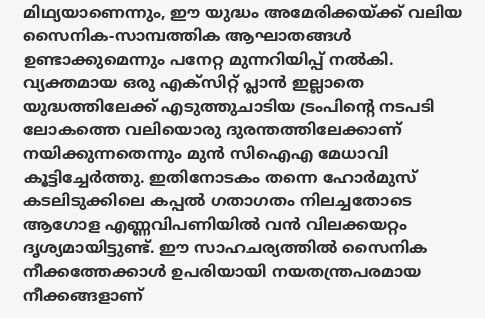മിഥ്യയാണെന്നും, ഈ യുദ്ധം അമേരിക്കയ്ക്ക് വലിയ സൈനിക-സാമ്പത്തിക ആഘാതങ്ങൾ ഉണ്ടാക്കുമെന്നും പനേറ്റ മുന്നറിയിപ്പ് നൽകി. വ്യക്തമായ ഒരു എക്സിറ്റ് പ്ലാൻ ഇല്ലാതെ യുദ്ധത്തിലേക്ക് എടുത്തുചാടിയ ട്രംപിന്റെ നടപടി ലോകത്തെ വലിയൊരു ദുരന്തത്തിലേക്കാണ് നയിക്കുന്നതെന്നും മുൻ സിഐഎ മേധാവി കൂട്ടിച്ചേർത്തു. ഇതിനോടകം തന്നെ ഹോർമുസ് കടലിടുക്കിലെ കപ്പൽ ഗതാഗതം നിലച്ചതോടെ ആഗോള എണ്ണവിപണിയിൽ വൻ വിലക്കയറ്റം ദൃശ്യമായിട്ടുണ്ട്. ഈ സാഹചര്യത്തിൽ സൈനിക നീക്കത്തേക്കാൾ ഉപരിയായി നയതന്ത്രപരമായ നീക്കങ്ങളാണ്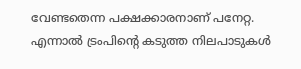വേണ്ടതെന്ന പക്ഷക്കാരനാണ് പനേറ്റ. എന്നാൽ ട്രംപിന്റെ കടുത്ത നിലപാടുകൾ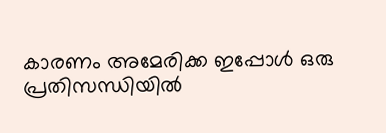കാരണം അമേരിക്ക ഇപ്പോൾ ഒരു പ്രതിസന്ധിയിൽ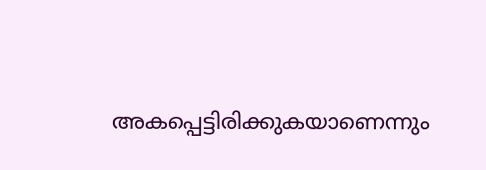അകപ്പെട്ടിരിക്കുകയാണെന്നും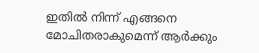ഇതിൽ നിന്ന് എങ്ങനെ മോചിതരാകുമെന്ന് ആർക്കും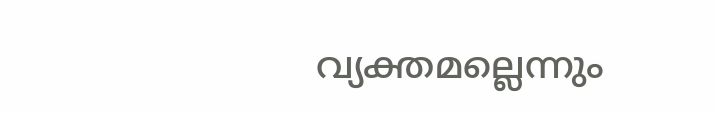വ്യക്തമല്ലെന്നും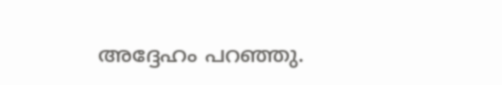അദ്ദേഹം പറഞ്ഞു.